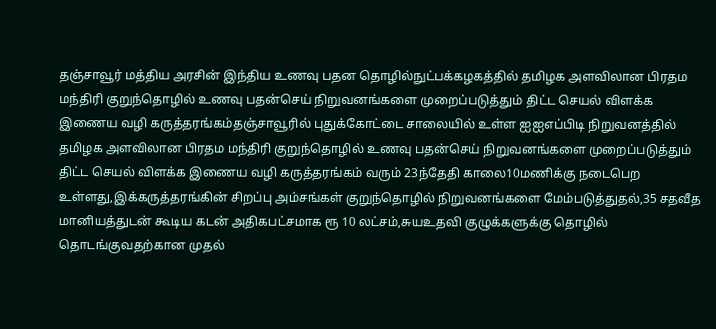தஞ்சாவூர் மத்திய அரசின் இந்திய உணவு பதன தொழில்நுட்பக்கழகத்தில் தமிழக அளவிலான பிரதம மந்திரி குறுந்தொழில் உணவு பதன்செய் நிறுவனங்களை முறைப்படுத்தும் திட்ட செயல் விளக்க இணைய வழி கருத்தரங்கம்தஞ்சாவூரில் புதுக்கோட்டை சாலையில் உள்ள ஐஐஎப்பிடி நிறுவனத்தில் தமிழக அளவிலான பிரதம மந்திரி குறுந்தொழில் உணவு பதன்செய் நிறுவனங்களை முறைப்படுத்தும் திட்ட செயல் விளக்க இணைய வழி கருத்தரங்கம் வரும் 23ந்தேதி காலை10மணிக்கு நடைபெற உள்ளது,இக்கருத்தரங்கின் சிறப்பு அம்சங்கள் குறுந்தொழில் நிறுவனங்களை மேம்படுத்துதல்,35 சதவீத மானியத்துடன் கூடிய கடன் அதிகபட்சமாக ரூ 10 லட்சம்,சுயஉதவி குழுக்களுக்கு தொழில் தொடங்குவதற்கான முதல்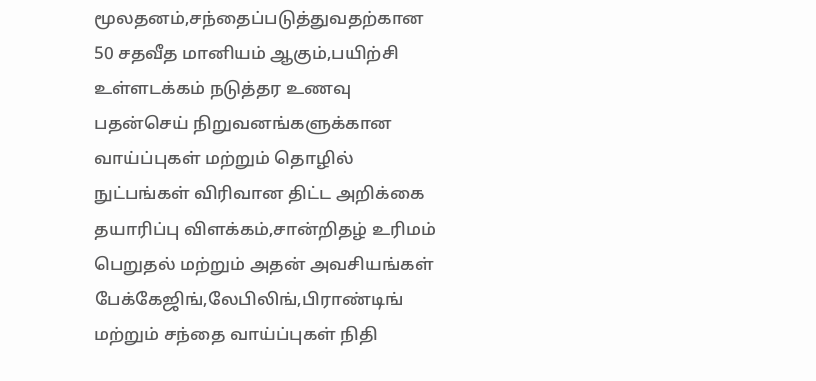மூலதனம்,சந்தைப்படுத்துவதற்கான 50 சதவீத மானியம் ஆகும்,பயிற்சி உள்ளடக்கம் நடுத்தர உணவு பதன்செய் நிறுவனங்களுக்கான வாய்ப்புகள் மற்றும் தொழில் நுட்பங்கள் விரிவான திட்ட அறிக்கை தயாரிப்பு விளக்கம்,சான்றிதழ் உரிமம் பெறுதல் மற்றும் அதன் அவசியங்கள் பேக்கேஜிங்,லேபிலிங்,பிராண்டிங் மற்றும் சந்தை வாய்ப்புகள் நிதி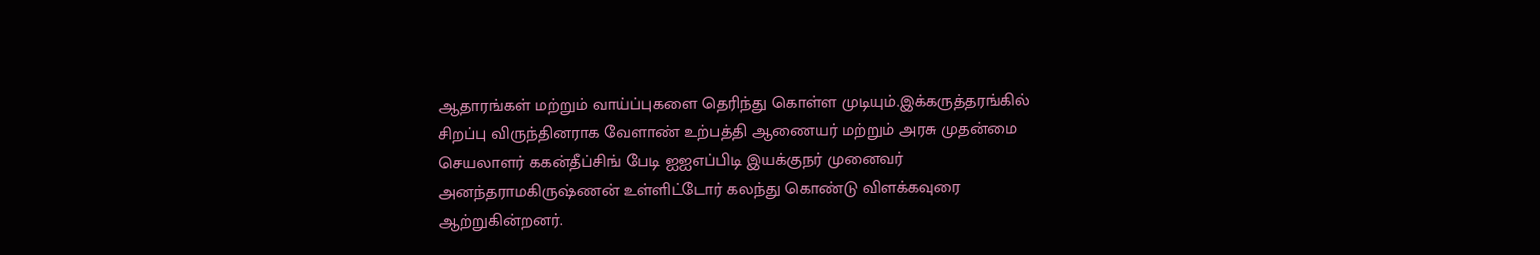ஆதாரங்கள் மற்றும் வாய்ப்புகளை தெரிந்து கொள்ள முடியும்.இக்கருத்தரங்கில் சிறப்பு விருந்தினராக வேளாண் உற்பத்தி ஆணையர் மற்றும் அரசு முதன்மை செயலாளர் ககன்தீப்சிங் பேடி ஐஐஎப்பிடி இயக்குநர் முனைவர் அனந்தராமகிருஷ்ணன் உள்ளிட்டோர் கலந்து கொண்டு விளக்கவுரை ஆற்றுகின்றனர்.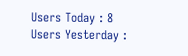Users Today : 8
Users Yesterday :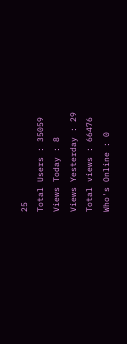25
Total Users : 35059
Views Today : 8
Views Yesterday : 29
Total views : 66476
Who's Online : 0